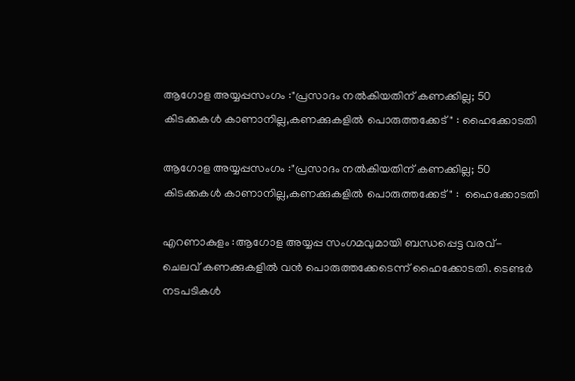ആഗോള അയ്യപ്പസംഗം :"പ്രസാദം നൽകിയതിന് കണക്കില്ല; 50 കിടക്കകൾ കാണാനില്ല,കണക്കുകളിൽ പൊരുത്തക്കേട് " : ഹൈക്കോടതി

ആഗോള അയ്യപ്പസംഗം :"പ്രസാദം നൽകിയതിന് കണക്കില്ല; 50 കിടക്കകൾ കാണാനില്ല,കണക്കുകളിൽ പൊരുത്തക്കേട് " :  ഹൈക്കോടതി

എറണാകുളം :ആഗോള അയ്യപ്പ സംഗമവുമായി ബന്ധപ്പെട്ട വരവ്- ചെലവ് കണക്കുകളില്‍ വന്‍ പൊരുത്തക്കേടെന്ന് ഹൈക്കോടതി. ടെണ്ടര്‍ നടപടികള്‍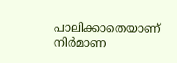പാലിക്കാതെയാണ് നിര്‍മാണ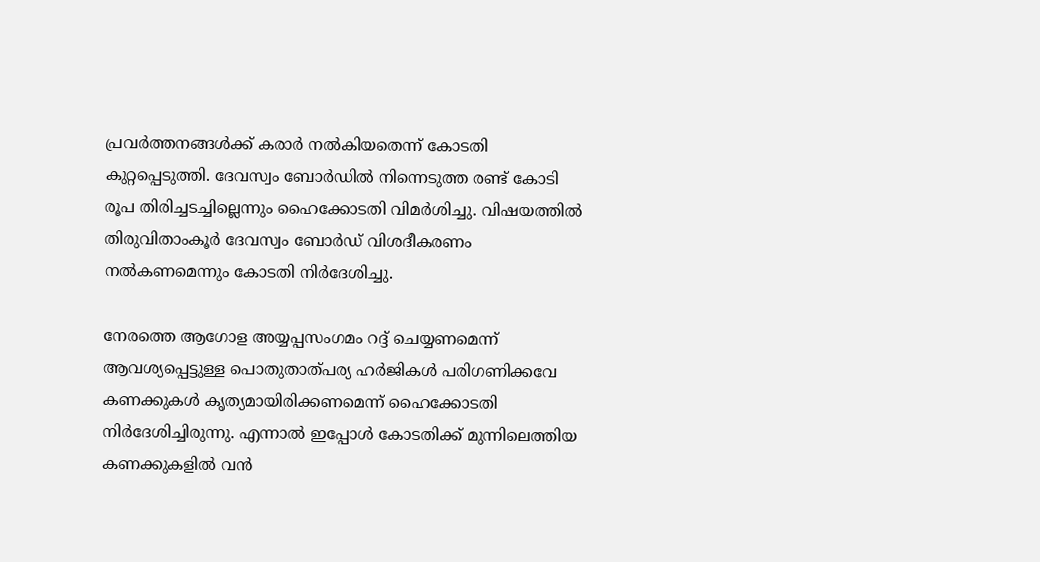പ്രവര്‍ത്തനങ്ങള്‍ക്ക് കരാര്‍ നല്‍കിയതെന്ന് കോടതി കുറ്റപ്പെടുത്തി. ദേവസ്വം ബോര്‍ഡില്‍ നിന്നെടുത്ത രണ്ട് കോടി രൂപ തിരിച്ചടച്ചില്ലെന്നും ഹൈക്കോടതി വിമര്‍ശിച്ചു. വിഷയത്തില്‍ തിരുവിതാംകൂര്‍ ദേവസ്വം ബോര്‍ഡ് വിശദീകരണം നല്‍കണമെന്നും കോടതി നിര്‍ദേശിച്ചു.

നേരത്തെ ആഗോള അയ്യപ്പസംഗമം റദ്ദ് ചെയ്യണമെന്ന് ആവശ്യപ്പെട്ടുള്ള പൊതുതാത്പര്യ ഹര്‍ജികള്‍ പരിഗണിക്കവേ കണക്കുകള്‍ കൃത്യമായിരിക്കണമെന്ന് ഹൈക്കോടതി നിര്‍ദേശിച്ചിരുന്നു. എന്നാല്‍ ഇപ്പോള്‍ കോടതിക്ക് മുന്നിലെത്തിയ കണക്കുകളില്‍ വന്‍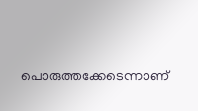പൊരുത്തക്കേടെന്നാണ്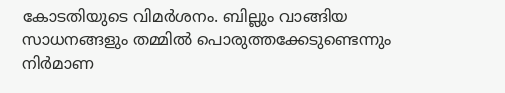കോടതിയുടെ വിമര്‍ശനം. ബില്ലും വാങ്ങിയ സാധനങ്ങളും തമ്മില്‍ പൊരുത്തക്കേടുണ്ടെന്നും നിര്‍മാണ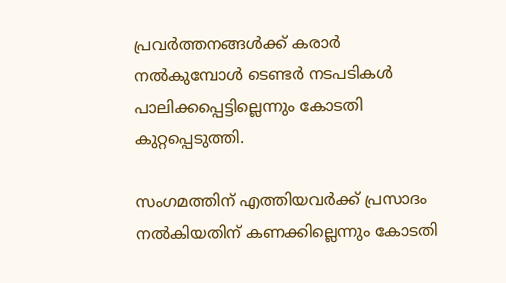പ്രവര്‍ത്തനങ്ങള്‍ക്ക് കരാര്‍ നല്‍കുമ്പോള്‍ ടെണ്ടര്‍ നടപടികള്‍ പാലിക്കപ്പെട്ടില്ലെന്നും കോടതി കുറ്റപ്പെടുത്തി.

സംഗമത്തിന് എത്തിയവര്‍ക്ക് പ്രസാദം നല്‍കിയതിന് കണക്കില്ലെന്നും കോടതി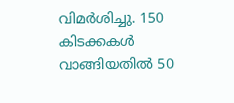വിമര്‍ശിച്ചു. 150 കിടക്കകള്‍ വാങ്ങിയതില്‍ 50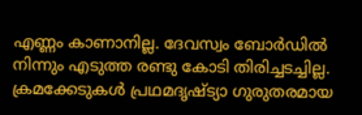എണ്ണം കാണാനില്ല. ദേവസ്വം ബോര്‍ഡില്‍ നിന്നും എടുത്ത രണ്ടു കോടി തിരിച്ചടച്ചില്ല. ക്രമക്കേടുകള്‍ പ്രഥമദൃഷ്ട്യാ ഗുരുതരമായ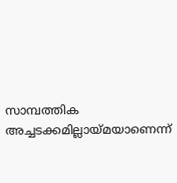സാമ്പത്തിക അച്ചടക്കമില്ലായ്മയാണെന്ന്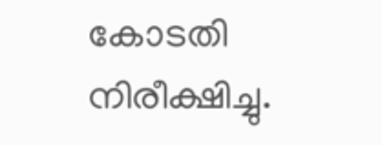കോടതി നിരീക്ഷിച്ചു.